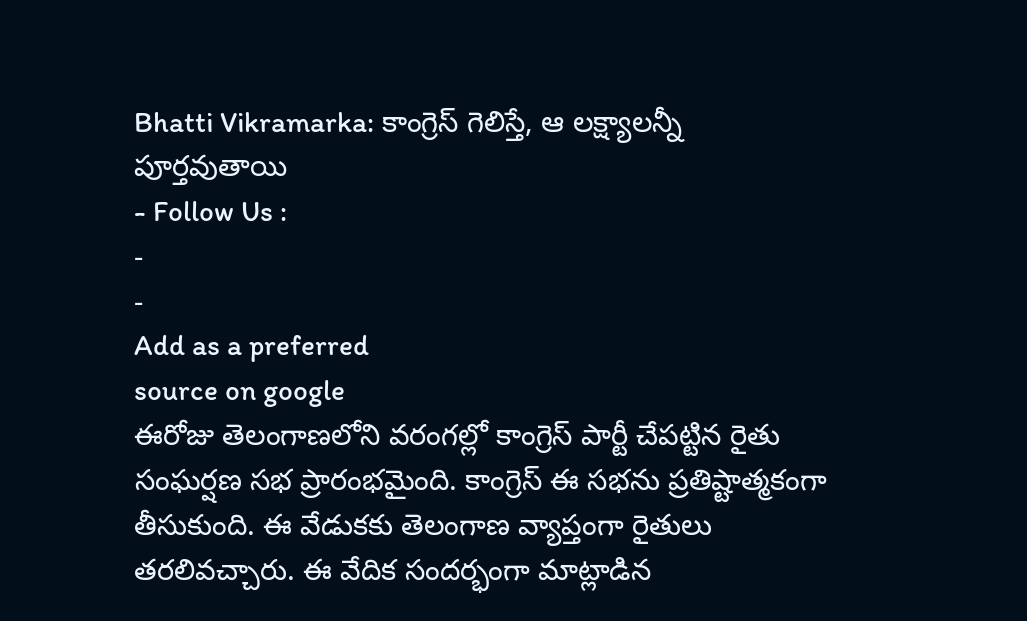Bhatti Vikramarka: కాంగ్రెస్ గెలిస్తే, ఆ లక్ష్యాలన్నీ పూర్తవుతాయి
- Follow Us :
-
-
Add as a preferred
source on google
ఈరోజు తెలంగాణలోని వరంగల్లో కాంగ్రెస్ పార్టీ చేపట్టిన రైతు సంఘర్షణ సభ ప్రారంభమైంది. కాంగ్రెస్ ఈ సభను ప్రతిష్టాత్మకంగా తీసుకుంది. ఈ వేడుకకు తెలంగాణ వ్యాప్తంగా రైతులు తరలివచ్చారు. ఈ వేదిక సందర్భంగా మాట్లాడిన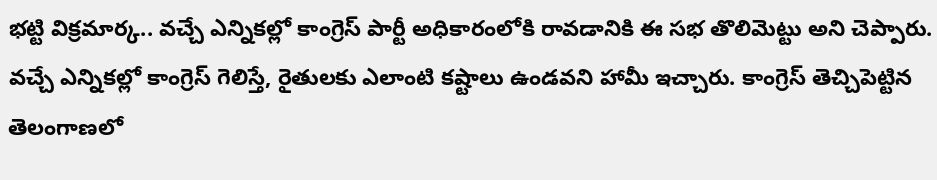భట్టి విక్రమార్క.. వచ్చే ఎన్నికల్లో కాంగ్రెస్ పార్టీ అధికారంలోకి రావడానికి ఈ సభ తొలిమెట్టు అని చెప్పారు. వచ్చే ఎన్నికల్లో కాంగ్రెస్ గెలిస్తే, రైతులకు ఎలాంటి కష్టాలు ఉండవని హామీ ఇచ్చారు. కాంగ్రెస్ తెచ్చిపెట్టిన తెలంగాణలో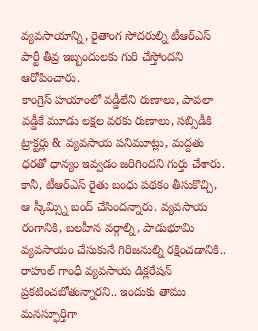వ్యవసాయాన్ని, రైతాంగ సోదరుల్ని టీఆర్ఎస్ పార్టీ తీవ్ర ఇబ్బందులకు గురి చేస్తోందని ఆరోపించారు.
కాంగ్రెస్ హయాంలో వడ్డీలేని రుణాలు, పావలా వడ్డీకే మూడు లక్షల వరకు రుణాలు, సబ్సిడీకి ట్రాక్టర్లు & వ్యవసాయ పనిమూట్లు, మద్దతు ధరతో ధాన్యం ఇవ్వడం జరిగిందని గుర్తు చేశారు. కానీ, టీఆర్ఎస్ రైతు బంధు పథకం తీసుకొచ్చి, ఆ స్కీమ్స్ని బంద్ చేసిందన్నారు. వ్యవసాయ రంగానికి, బలహీన వర్గాల్ని, పాడుభూమి వ్యవసాయం చేసుకునే గిరిజనుల్ని రక్షించడానికి.. రాహుల్ గాంధీ వ్యవసాయ డిక్లరేషన్ ప్రకటించబోతున్నారని.. ఇందుకు తాము మనస్ఫూర్తిగా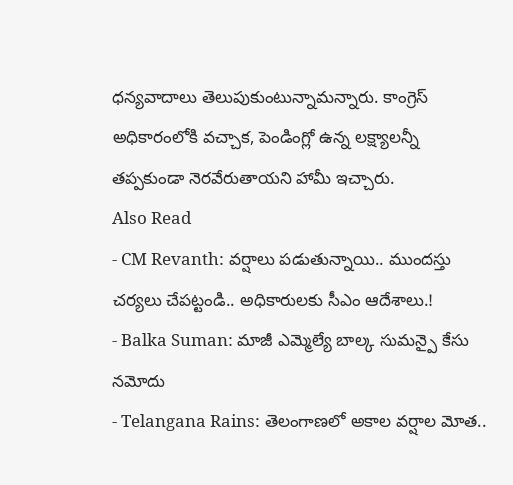ధన్యవాదాలు తెలుపుకుంటున్నామన్నారు. కాంగ్రెస్ అధికారంలోకి వచ్చాక, పెండింగ్లో ఉన్న లక్ష్యాలన్నీ తప్పకుండా నెరవేరుతాయని హామీ ఇచ్చారు.
Also Read
- CM Revanth: వర్షాలు పడుతున్నాయి.. ముందస్తు చర్యలు చేపట్టండి.. అధికారులకు సీఎం ఆదేశాలు.!
- Balka Suman: మాజీ ఎమ్మెల్యే బాల్క సుమన్పై కేసు నమోదు
- Telangana Rains: తెలంగాణలో అకాల వర్షాల మోత..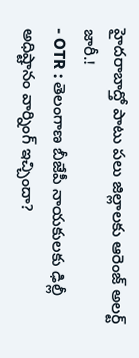హైదరాబాద్తో పాటు పలు జిల్లాలకు ఆరెంజ్ అలర్ట్ జారీ.!
- OTR : తెలంగాణ బీజేపీ నాయకులకు ఢిల్లీ అధిష్టానం వార్నింగ్ ఇచ్చిందా?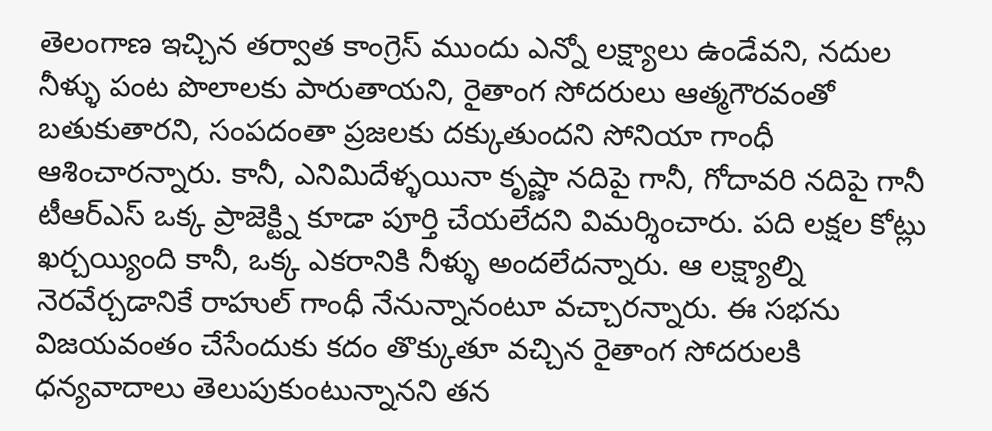తెలంగాణ ఇచ్చిన తర్వాత కాంగ్రెస్ ముందు ఎన్నో లక్ష్యాలు ఉండేవని, నదుల నీళ్ళు పంట పొలాలకు పారుతాయని, రైతాంగ సోదరులు ఆత్మగౌరవంతో బతుకుతారని, సంపదంతా ప్రజలకు దక్కుతుందని సోనియా గాంధీ ఆశించారన్నారు. కానీ, ఎనిమిదేళ్ళయినా కృష్ణా నదిపై గానీ, గోదావరి నదిపై గానీ టీఆర్ఎస్ ఒక్క ప్రాజెక్ట్ని కూడా పూర్తి చేయలేదని విమర్శించారు. పది లక్షల కోట్లు ఖర్చయ్యింది కానీ, ఒక్క ఎకరానికి నీళ్ళు అందలేదన్నారు. ఆ లక్ష్యాల్ని నెరవేర్చడానికే రాహుల్ గాంధీ నేనున్నానంటూ వచ్చారన్నారు. ఈ సభను విజయవంతం చేసేందుకు కదం తొక్కుతూ వచ్చిన రైతాంగ సోదరులకి ధన్యవాదాలు తెలుపుకుంటున్నానని తన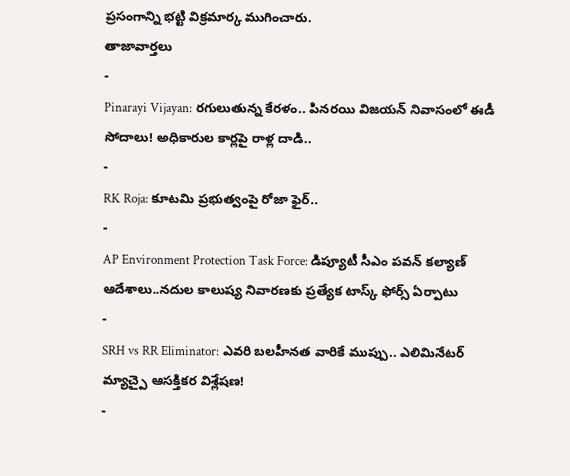ప్రసంగాన్ని భట్టి విక్రమార్క ముగించారు.
తాజావార్తలు
-
Pinarayi Vijayan: రగులుతున్న కేరళం.. పినరయి విజయన్ నివాసంలో ఈడీ సోదాలు! అధికారుల కార్లపై రాళ్ల దాడి..
-
RK Roja: కూటమి ప్రభుత్వంపై రోజా ఫైర్..
-
AP Environment Protection Task Force: డిప్యూటీ సీఎం పవన్ కల్యాణ్ ఆదేశాలు..నదుల కాలుష్య నివారణకు ప్రత్యేక టాస్క్ ఫోర్స్ ఏర్పాటు
-
SRH vs RR Eliminator: ఎవరి బలహీనత వారికే ముప్పు.. ఎలిమినేటర్ మ్యాచ్పై ఆసక్తికర విశ్లేషణ!
-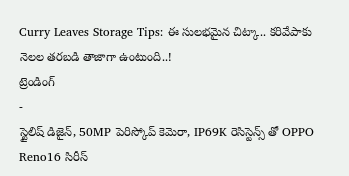Curry Leaves Storage Tips: ఈ సులభమైన చిట్కా.. కరివేపాకు నెలల తరబడి తాజాగా ఉంటుంది..!
ట్రెండింగ్
-
స్టైలిష్ డిజైన్, 50MP పెరిస్కోప్ కెమెరా, IP69K రెసిస్టెన్స్ తో OPPO Reno16 సిరీస్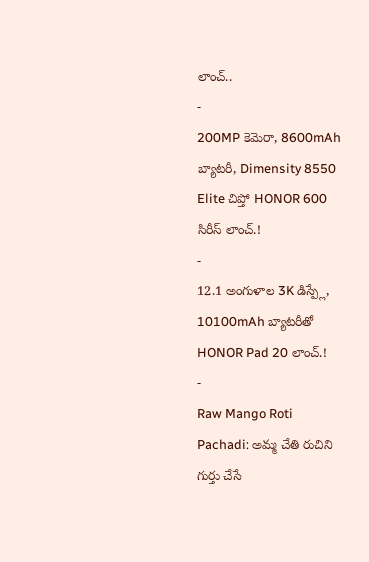లాంచ్..
-
200MP కెమెరా, 8600mAh బ్యాటరీ, Dimensity 8550 Elite చిప్తో HONOR 600 సిరీస్ లాంచ్.!
-
12.1 అంగుళాల 3K డిస్ప్లే, 10100mAh బ్యాటరీతో HONOR Pad 20 లాంచ్.!
-
Raw Mango Roti Pachadi: అమ్మ చేతి రుచిని గుర్తు చేసే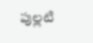పుల్లటి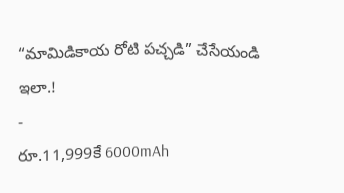“మామిడికాయ రోటి పచ్చడి” చేసేయండి ఇలా.!
-
రూ.11,999కే 6000mAh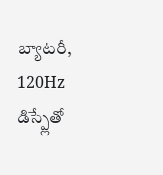బ్యాటరీ, 120Hz డిస్ప్లేతో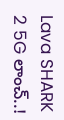Lava SHARK 2 5G లాంచ్..!